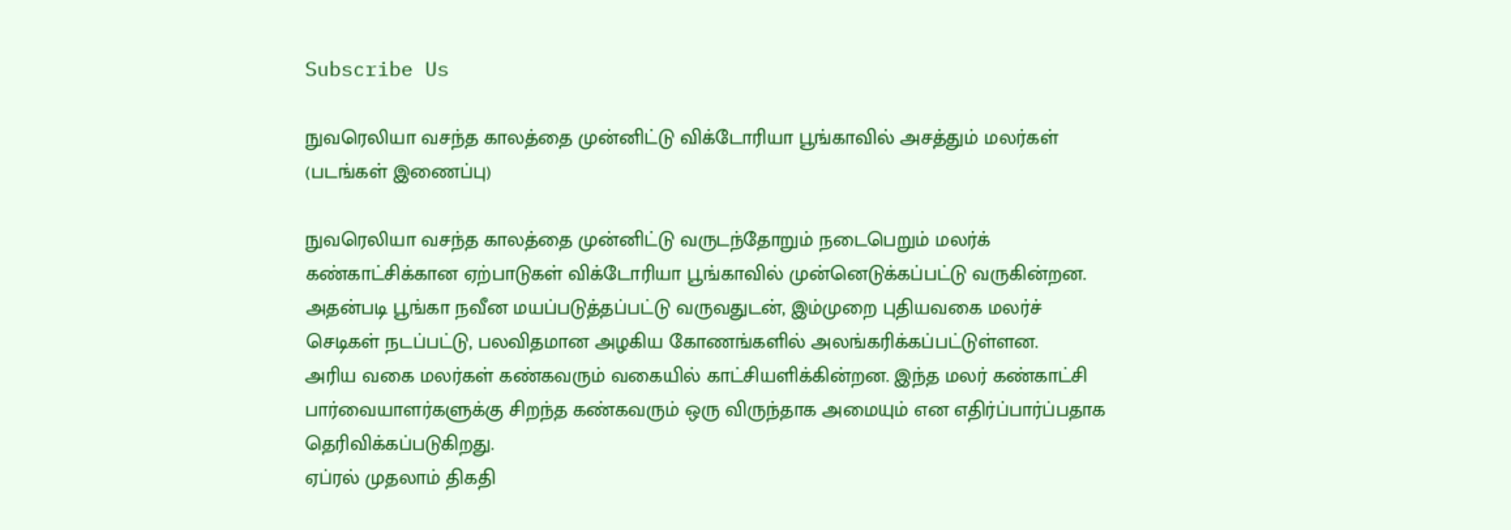Subscribe Us

நுவரெலியா வசந்த காலத்தை முன்னிட்டு விக்டோரியா பூங்காவில் அசத்தும் மலர்கள் (படங்கள் இணைப்பு)

நுவரெலியா வசந்த காலத்தை முன்னிட்டு வருடந்தோறும் நடைபெறும் மலர்க் கண்காட்சிக்கான ஏற்பாடுகள் விக்டோரியா பூங்காவில் முன்னெடுக்கப்பட்டு வருகின்றன.
அதன்படி பூங்கா நவீன மயப்படுத்தப்பட்டு வருவதுடன், இம்முறை புதியவகை மலர்ச் செடிகள் நடப்பட்டு, பலவிதமான அழகிய கோணங்களில் அலங்கரிக்கப்பட்டுள்ளன.
அரிய வகை மலர்கள் கண்கவரும் வகையில் காட்சியளிக்கின்றன. இந்த மலர் கண்காட்சி பார்வையாளர்களுக்கு சிறந்த கண்கவரும் ஒரு விருந்தாக அமையும் என எதிர்ப்பார்ப்பதாக தெரிவிக்கப்படுகிறது.
ஏப்ரல் முதலாம் திகதி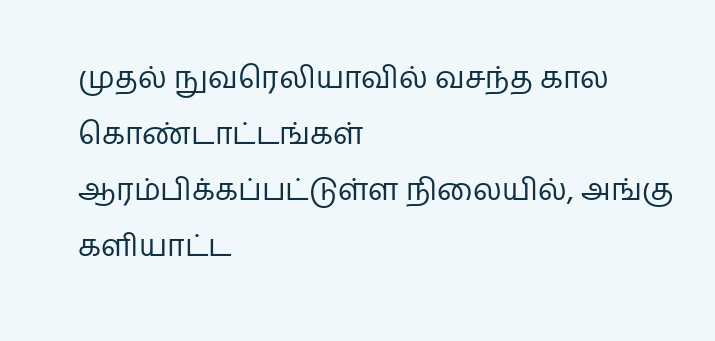முதல் நுவரெலியாவில் வசந்த கால கொண்டாட்டங்கள் ஆரம்பிக்கப்பட்டுள்ள நிலையில், அங்கு களியாட்ட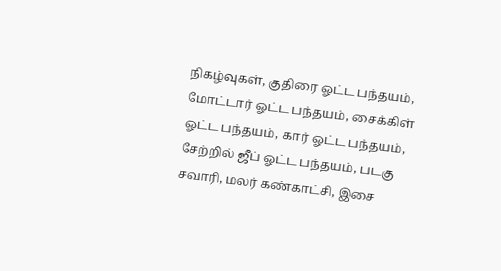நிகழ்வுகள், குதிரை ஓட்ட பந்தயம், மோட்டார் ஓட்ட பந்தயம், சைக்கிள் ஓட்ட பந்தயம், கார் ஓட்ட பந்தயம், சேற்றில் ஜீப் ஓட்ட பந்தயம், படகு சவாரி, மலர் கண்காட்சி, இசை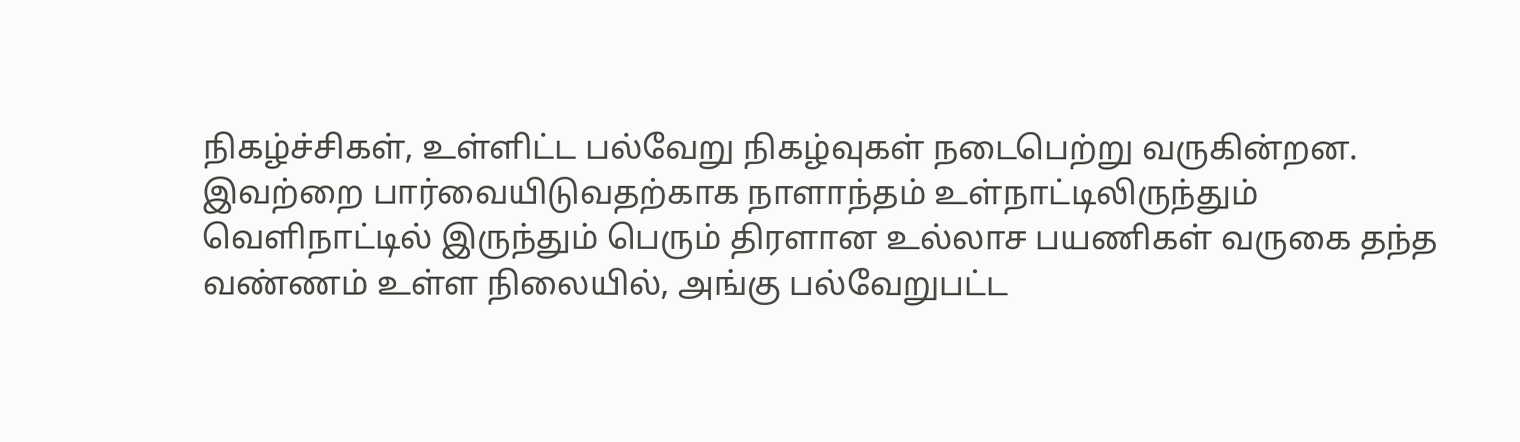நிகழ்ச்சிகள், உள்ளிட்ட பல்வேறு நிகழ்வுகள் நடைபெற்று வருகின்றன.
இவற்றை பார்வையிடுவதற்காக நாளாந்தம் உள்நாட்டிலிருந்தும் வெளிநாட்டில் இருந்தும் பெரும் திரளான உல்லாச பயணிகள் வருகை தந்த வண்ணம் உள்ள நிலையில், அங்கு பல்வேறுபட்ட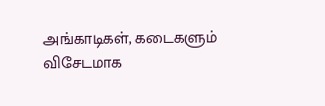அங்காடிகள், கடைகளும் விசேடமாக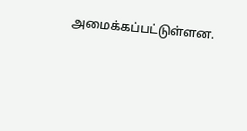அமைக்கப்பட்டுள்ளன.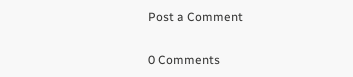Post a Comment

0 Comments